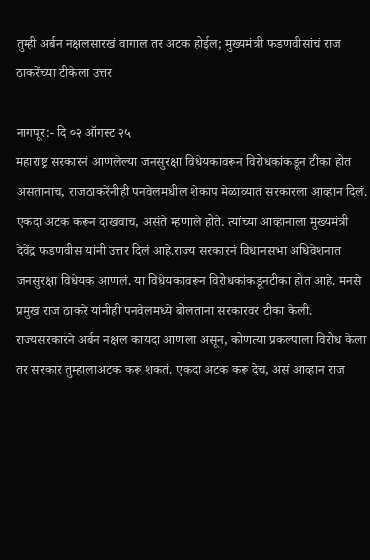तुम्ही अर्बन नक्षलसारखं वागाल तर अटक होईल; मुख्यमंत्री फडणवीसांचं राज ठाकरेंच्या टीकेला उत्तर

नागपूर:- दि ०२ ऑगस्ट २५
महाराष्ट्र सरकारनं आणलेल्या जनसुरक्षा विधेयकावरून विरोधकांकडून टीका होत असतानाच, राजठाकरेंनीही पनवेलमधील शेकाप मेळाव्यात सरकारला आव्हान दिलं. एकदा अटक करून दाखवाच, असंते म्हणाले होते. त्यांच्या आव्हानाला मुख्यमंत्री देवेंद्र फडणवीस यांनी उत्तर दिलं आहे.राज्य सरकारनं विधानसभा अधिवेशनात जनसुरक्षा विधेयक आणलं. या विधेयकावरून विरोधकांकडूनटीका होत आहे. मनसे प्रमुख राज ठाकरे यांनीही पनवेलमध्ये बोलताना सरकारवर टीका केली. राज्यसरकारने अर्बन नक्षल कायदा आणला असून, कोणत्या प्रकल्पाला विरोध केला तर सरकार तुम्हालाअटक करू शकतं. एकदा अटक करू देच, असं आव्हान राज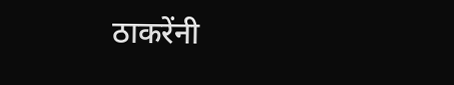ठाकरेंनी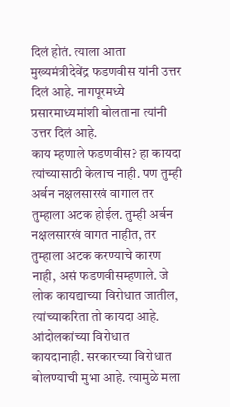दिलं होतं. त्याला आता मुख्यमंत्रीदेवेंद्र फडणवीस यांनी उत्तर दिलं आहे. नागपूरमध्ये प्रसारमाध्यमांशी बोलताना त्यांनी उत्तर दिलं आहे.
काय म्हणाले फडणवीस? हा कायदा त्यांच्यासाठी केलाच नाही. पण तुम्ही अर्बन नक्षलसारखं वागाल तर तुम्हाला अटक होईल. तुम्ही अर्बन नक्षलसारखं वागत नाहीत, तर तुम्हाला अटक करण्याचे कारण नाही, असं फडणवीसम्हणाले. जे लोक कायद्याच्या विरोधात जातील, त्यांच्याकरिता तो कायदा आहे. आंदोलकांच्या विरोधात कायदानाही. सरकारच्या विरोधात बोलण्याची मुभा आहे. त्यामुळे मला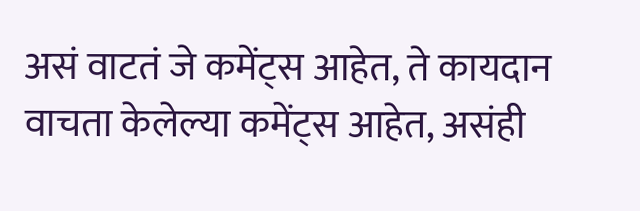असं वाटतं जे कमेंट्स आहेत, ते कायदान वाचता केलेल्या कमेंट्स आहेत, असंही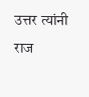उत्तर त्यांनी राज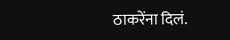ठाकरेंना दिलं.